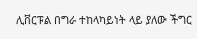ሊቨርፑል በግራ ተከላካይነት ላይ ያለው ችግር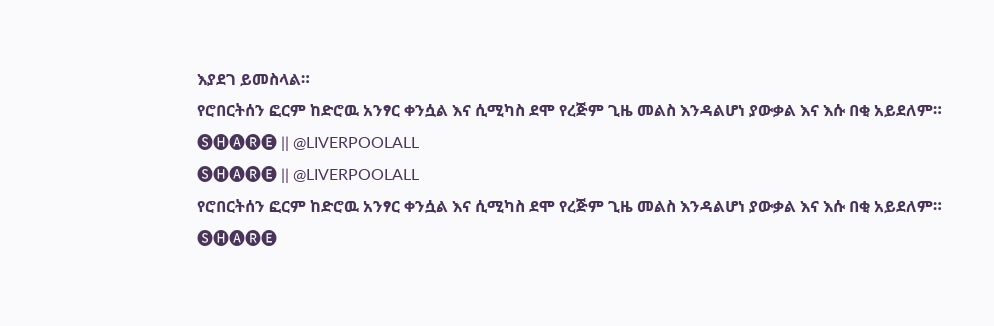እያደገ ይመስላል።
የሮበርትሰን ፎርም ከድሮዉ አንፃር ቀንሷል እና ሲሚካስ ደሞ የረጅም ጊዜ መልስ እንዳልሆነ ያውቃል እና እሱ በቂ አይደለም።
🅢🅗🅐🅡🅔 || @LIVERPOOLALL
🅢🅗🅐🅡🅔 || @LIVERPOOLALL
የሮበርትሰን ፎርም ከድሮዉ አንፃር ቀንሷል እና ሲሚካስ ደሞ የረጅም ጊዜ መልስ እንዳልሆነ ያውቃል እና እሱ በቂ አይደለም።
🅢🅗🅐🅡🅔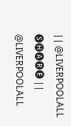|| @LIVERPOOLALL
🅢🅗🅐🅡🅔 || @LIVERPOOLALL